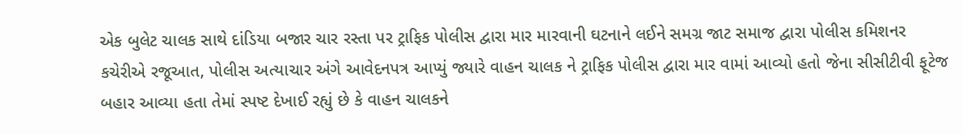એક બુલેટ ચાલક સાથે દાંડિયા બજાર ચાર રસ્તા પર ટ્રાફિક પોલીસ દ્વારા માર મારવાની ઘટનાને લઈને સમગ્ર જાટ સમાજ દ્વારા પોલીસ કમિશનર કચેરીએ રજૂઆત, પોલીસ અત્યાચાર અંગે આવેદનપત્ર આપ્યું જ્યારે વાહન ચાલક ને ટ્રાફિક પોલીસ દ્વારા માર વામાં આવ્યો હતો જેના સીસીટીવી ફૂટેજ બહાર આવ્યા હતા તેમાં સ્પષ્ટ દેખાઈ રહ્યું છે કે વાહન ચાલકને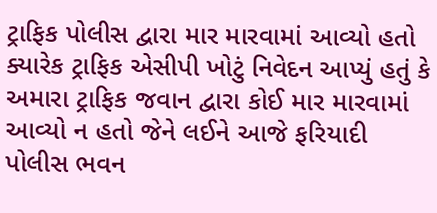ટ્રાફિક પોલીસ દ્વારા માર મારવામાં આવ્યો હતો ક્યારેક ટ્રાફિક એસીપી ખોટું નિવેદન આપ્યું હતું કે અમારા ટ્રાફિક જવાન દ્વારા કોઈ માર મારવામાં આવ્યો ન હતો જેને લઈને આજે ફરિયાદી પોલીસ ભવન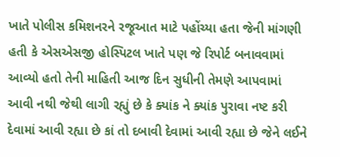ખાતે પોલીસ કમિશનરને રજૂઆત માટે પહોંચ્યા હતા જેની માંગણી હતી કે એસએસજી હોસ્પિટલ ખાતે પણ જે રિપોર્ટ બનાવવામાં આવ્યો હતો તેની માહિતી આજ દિન સુધીની તેમણે આપવામાં આવી નથી જેથી લાગી રહ્યું છે કે ક્યાંક ને ક્યાંક પુરાવા નષ્ટ કરી દેવામાં આવી રહ્યા છે કાં તો દબાવી દેવામાં આવી રહ્યા છે જેને લઈને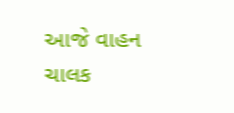આજે વાહન ચાલક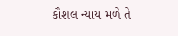કૌશલ ન્યાય મળે તે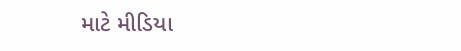માટે મીડિયા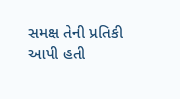સમક્ષ તેની પ્રતિકી આપી હતી